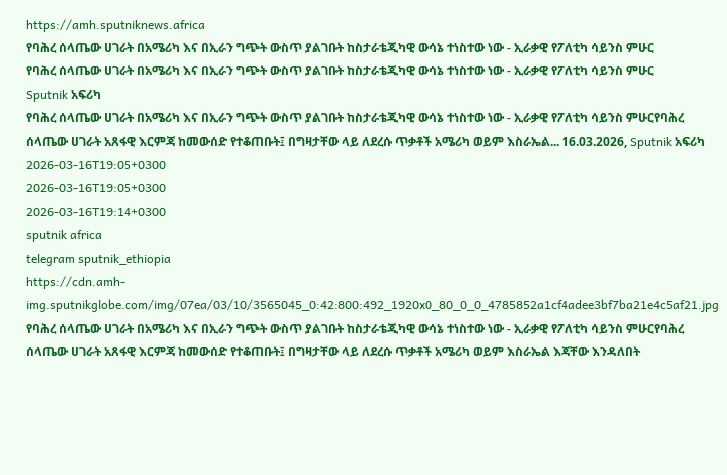https://amh.sputniknews.africa
የባሕረ ሰላጤው ሀገራት በአሜሪካ እና በኢራን ግጭት ውስጥ ያልገቡት ከስታራቴጂካዊ ውሳኔ ተነስተው ነው - ኢራቃዊ የፖለቲካ ሳይንስ ምሁር
የባሕረ ሰላጤው ሀገራት በአሜሪካ እና በኢራን ግጭት ውስጥ ያልገቡት ከስታራቴጂካዊ ውሳኔ ተነስተው ነው - ኢራቃዊ የፖለቲካ ሳይንስ ምሁር
Sputnik አፍሪካ
የባሕረ ሰላጤው ሀገራት በአሜሪካ እና በኢራን ግጭት ውስጥ ያልገቡት ከስታራቴጂካዊ ውሳኔ ተነስተው ነው - ኢራቃዊ የፖለቲካ ሳይንስ ምሁርየባሕረ ሰላጤው ሀገራት አጸፋዊ እርምጃ ከመውሰድ የተቆጠቡት፤ በግዛታቸው ላይ ለደረሱ ጥቃቶች አሜሪካ ወይም እስራኤል... 16.03.2026, Sputnik አፍሪካ
2026-03-16T19:05+0300
2026-03-16T19:05+0300
2026-03-16T19:14+0300
sputnik africa
telegram sputnik_ethiopia
https://cdn.amh-img.sputnikglobe.com/img/07ea/03/10/3565045_0:42:800:492_1920x0_80_0_0_4785852a1cf4adee3bf7ba21e4c5af21.jpg
የባሕረ ሰላጤው ሀገራት በአሜሪካ እና በኢራን ግጭት ውስጥ ያልገቡት ከስታራቴጂካዊ ውሳኔ ተነስተው ነው - ኢራቃዊ የፖለቲካ ሳይንስ ምሁርየባሕረ ሰላጤው ሀገራት አጸፋዊ እርምጃ ከመውሰድ የተቆጠቡት፤ በግዛታቸው ላይ ለደረሱ ጥቃቶች አሜሪካ ወይም እስራኤል እጃቸው እንዳለበት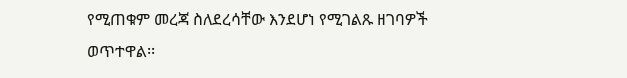የሚጠቁም መረጃ ስለደረሳቸው እንደሆነ የሚገልጹ ዘገባዎች ወጥተዋል፡፡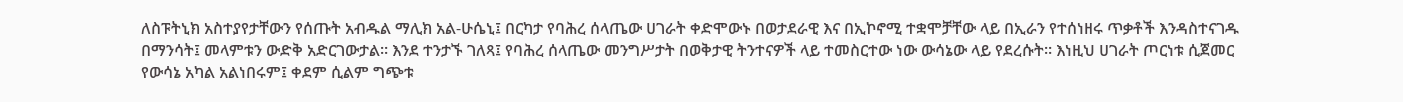ለስፑትኒክ አስተያየታቸውን የሰጡት አብዱል ማሊክ አል-ሁሴኒ፤ በርካታ የባሕረ ሰላጤው ሀገራት ቀድሞውኑ በወታደራዊ እና በኢኮኖሚ ተቋሞቻቸው ላይ በኢራን የተሰነዘሩ ጥቃቶች እንዳስተናገዱ በማንሳት፤ መላምቱን ውድቅ አድርገውታል። እንደ ተንታኙ ገለጻ፤ የባሕረ ሰላጤው መንግሥታት በወቅታዊ ትንተናዎች ላይ ተመስርተው ነው ውሳኔው ላይ የደረሱት። እነዚህ ሀገራት ጦርነቱ ሲጀመር የውሳኔ አካል አልነበሩም፤ ቀደም ሲልም ግጭቱ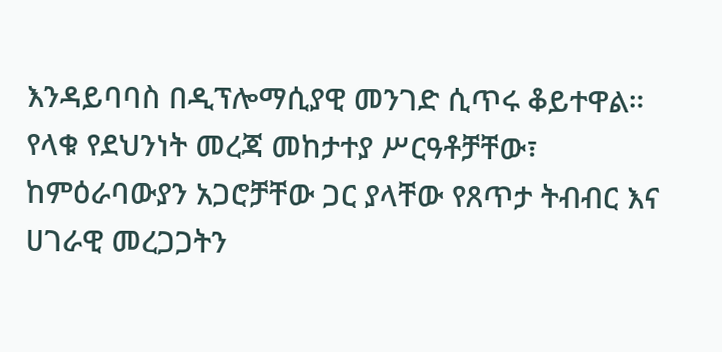እንዳይባባስ በዲፕሎማሲያዊ መንገድ ሲጥሩ ቆይተዋል። የላቁ የደህንነት መረጃ መከታተያ ሥርዓቶቻቸው፣ ከምዕራባውያን አጋሮቻቸው ጋር ያላቸው የጸጥታ ትብብር እና ሀገራዊ መረጋጋትን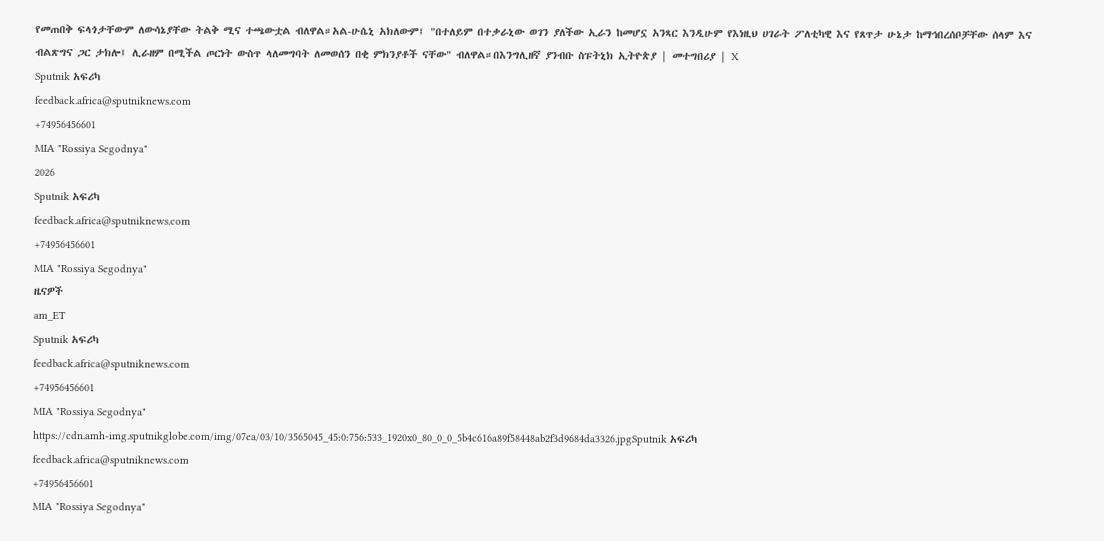የመጠበቅ ፍላጎታቸውም ለውሳኔያቸው ትልቅ ሚና ተጫውቷል ብለዋል።አል-ሁሴኒ አክለውም፤ "በተለይም በተቃራኒው ወገን ያለችው ኢራን ከመሆኗ አንጻር እንዲሁም የእነዚህ ሀገራት ፖለቲካዊ እና የጸጥታ ሁኔታ ከማኅበረሰቦቻቸው ሰላም እና ብልጽግና ጋር ታክሎ፤ ሊራዘም በሚችል ጦርነት ውስጥ ላለመግባት ለመወሰን በቂ ምክንያቶች ናቸው" ብለዋል።በእንግሊዘኛ ያንብቡ ስፑትኒክ ኢትዮጵያ | መተግበሪያ | X
Sputnik አፍሪካ
feedback.africa@sputniknews.com
+74956456601
MIA "Rossiya Segodnya"
2026
Sputnik አፍሪካ
feedback.africa@sputniknews.com
+74956456601
MIA "Rossiya Segodnya"
ዜናዎች
am_ET
Sputnik አፍሪካ
feedback.africa@sputniknews.com
+74956456601
MIA "Rossiya Segodnya"
https://cdn.amh-img.sputnikglobe.com/img/07ea/03/10/3565045_45:0:756:533_1920x0_80_0_0_5b4c616a89f58448ab2f3d9684da3326.jpgSputnik አፍሪካ
feedback.africa@sputniknews.com
+74956456601
MIA "Rossiya Segodnya"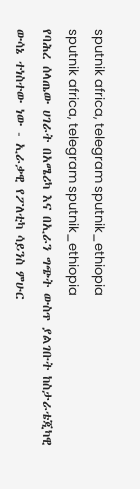sputnik africa, telegram sputnik_ethiopia
sputnik africa, telegram sputnik_ethiopia
የባሕረ ሰላጤው ሀገራት በአሜሪካ እና በኢራን ግጭት ውስጥ ያልገቡት ከስታራቴጂካዊ ውሳኔ ተነስተው ነው - ኢራቃዊ የፖለቲካ ሳይንስ ምሁር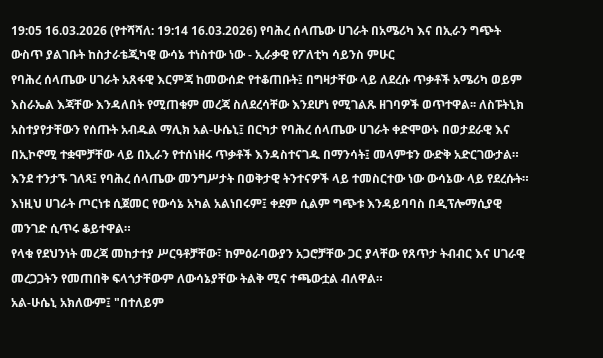19:05 16.03.2026 (የተሻሻለ: 19:14 16.03.2026) የባሕረ ሰላጤው ሀገራት በአሜሪካ እና በኢራን ግጭት ውስጥ ያልገቡት ከስታራቴጂካዊ ውሳኔ ተነስተው ነው - ኢራቃዊ የፖለቲካ ሳይንስ ምሁር
የባሕረ ሰላጤው ሀገራት አጸፋዊ እርምጃ ከመውሰድ የተቆጠቡት፤ በግዛታቸው ላይ ለደረሱ ጥቃቶች አሜሪካ ወይም እስራኤል እጃቸው እንዳለበት የሚጠቁም መረጃ ስለደረሳቸው እንደሆነ የሚገልጹ ዘገባዎች ወጥተዋል፡፡ ለስፑትኒክ አስተያየታቸውን የሰጡት አብዱል ማሊክ አል-ሁሴኒ፤ በርካታ የባሕረ ሰላጤው ሀገራት ቀድሞውኑ በወታደራዊ እና በኢኮኖሚ ተቋሞቻቸው ላይ በኢራን የተሰነዘሩ ጥቃቶች እንዳስተናገዱ በማንሳት፤ መላምቱን ውድቅ አድርገውታል።
እንደ ተንታኙ ገለጻ፤ የባሕረ ሰላጤው መንግሥታት በወቅታዊ ትንተናዎች ላይ ተመስርተው ነው ውሳኔው ላይ የደረሱት። እነዚህ ሀገራት ጦርነቱ ሲጀመር የውሳኔ አካል አልነበሩም፤ ቀደም ሲልም ግጭቱ እንዳይባባስ በዲፕሎማሲያዊ መንገድ ሲጥሩ ቆይተዋል።
የላቁ የደህንነት መረጃ መከታተያ ሥርዓቶቻቸው፣ ከምዕራባውያን አጋሮቻቸው ጋር ያላቸው የጸጥታ ትብብር እና ሀገራዊ መረጋጋትን የመጠበቅ ፍላጎታቸውም ለውሳኔያቸው ትልቅ ሚና ተጫውቷል ብለዋል።
አል-ሁሴኒ አክለውም፤ "በተለይም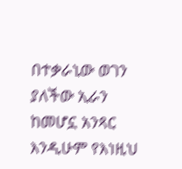በተቃራኒው ወገን ያለችው ኢራን ከመሆኗ አንጻር እንዲሁም የእነዚህ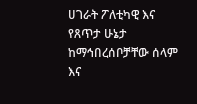ሀገራት ፖለቲካዊ እና የጸጥታ ሁኔታ ከማኅበረሰቦቻቸው ሰላም እና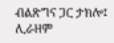ብልጽግና ጋር ታክሎ፤ ሊራዘም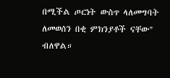በሚችል ጦርነት ውስጥ ላለመግባት ለመወሰን በቂ ምክንያቶች ናቸው" ብለዋል።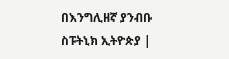በእንግሊዘኛ ያንብቡ
ስፑትኒክ ኢትዮጵያ |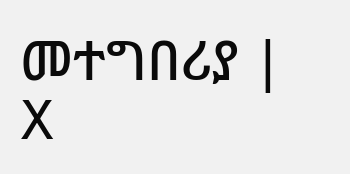መተግበሪያ | X